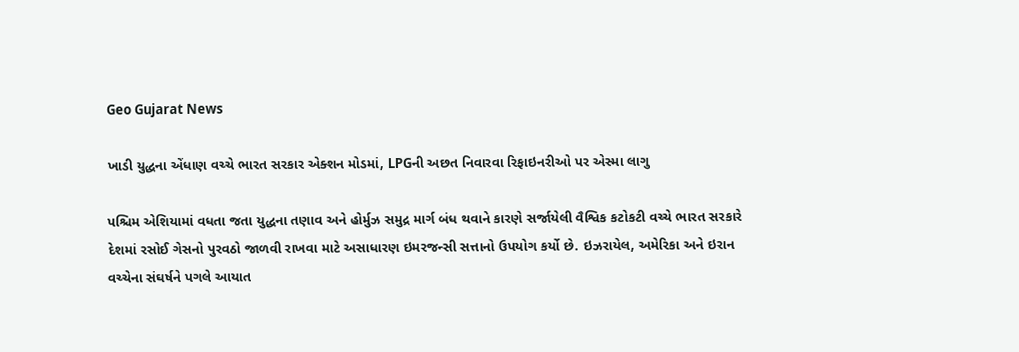Geo Gujarat News

ખાડી યુદ્ધના એંધાણ વચ્ચે ભારત સરકાર એક્શન મોડમાં, LPGની અછત નિવારવા રિફાઇનરીઓ પર એસ્મા લાગુ

પશ્ચિમ એશિયામાં વધતા જતા યુદ્ધના તણાવ અને હોર્મુઝ સમુદ્ર માર્ગ બંધ થવાને કારણે સર્જાયેલી વૈશ્વિક કટોકટી વચ્ચે ભારત સરકારે દેશમાં રસોઈ ગેસનો પુરવઠો જાળવી રાખવા માટે અસાધારણ ઇમરજન્સી સત્તાનો ઉપયોગ કર્યો છે. ઇઝરાયેલ, અમેરિકા અને ઇરાન વચ્ચેના સંઘર્ષને પગલે આયાત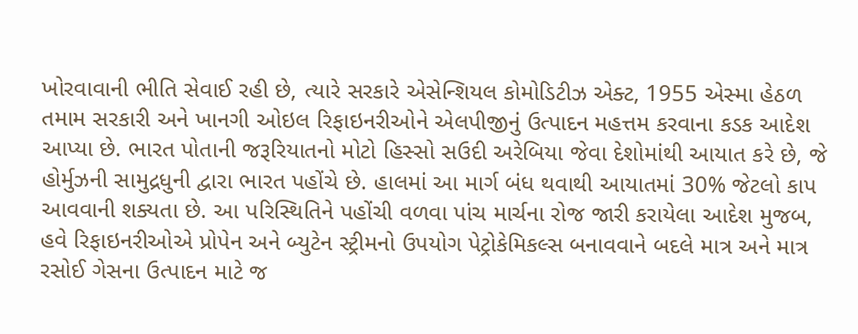ખોરવાવાની ભીતિ સેવાઈ રહી છે, ત્યારે સરકારે એસેન્શિયલ કોમોડિટીઝ એક્ટ, 1955 એસ્મા હેઠળ તમામ સરકારી અને ખાનગી ઓઇલ રિફાઇનરીઓને એલપીજીનું ઉત્પાદન મહત્તમ કરવાના કડક આદેશ આપ્યા છે. ભારત પોતાની જરૂરિયાતનો મોટો હિસ્સો સઉદી અરેબિયા જેવા દેશોમાંથી આયાત કરે છે, જે હોર્મુઝની સામુદ્રધુની દ્વારા ભારત પહોંચે છે. હાલમાં આ માર્ગ બંધ થવાથી આયાતમાં 30% જેટલો કાપ આવવાની શક્યતા છે. આ પરિસ્થિતિને પહોંચી વળવા પાંચ માર્ચના રોજ જારી કરાયેલા આદેશ મુજબ, હવે રિફાઇનરીઓએ પ્રોપેન અને બ્યુટેન સ્ટ્રીમનો ઉપયોગ પેટ્રોકેમિકલ્સ બનાવવાને બદલે માત્ર અને માત્ર રસોઈ ગેસના ઉત્પાદન માટે જ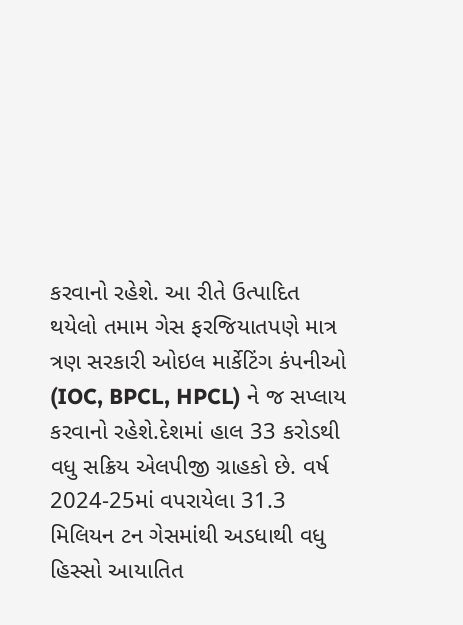કરવાનો રહેશે. આ રીતે ઉત્પાદિત થયેલો તમામ ગેસ ફરજિયાતપણે માત્ર ત્રણ સરકારી ઓઇલ માર્કેટિંગ કંપનીઓ (IOC, BPCL, HPCL) ને જ સપ્લાય કરવાનો રહેશે.દેશમાં હાલ 33 કરોડથી વધુ સક્રિય એલપીજી ગ્રાહકો છે. વર્ષ 2024-25માં વપરાયેલા 31.3 મિલિયન ટન ગેસમાંથી અડધાથી વધુ હિસ્સો આયાતિત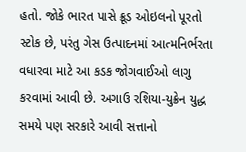હતો. જોકે ભારત પાસે ક્રૂડ ઓઇલનો પૂરતો સ્ટોક છે, પરંતુ ગેસ ઉત્પાદનમાં આત્મનિર્ભરતા વધારવા માટે આ કડક જોગવાઈઓ લાગુ કરવામાં આવી છે. અગાઉ રશિયા-યુક્રેન યુદ્ધ સમયે પણ સરકારે આવી સત્તાનો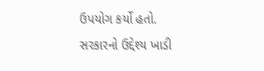ઉપયોગ કર્યો હતો. સરકારનો ઉદ્દેશ્ય ખાડી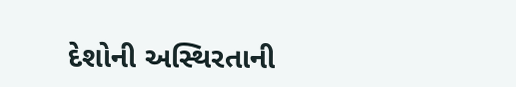દેશોની અસ્થિરતાની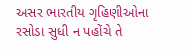અસર ભારતીય ગૃહિણીઓના રસોડા સુધી ન પહોંચે તે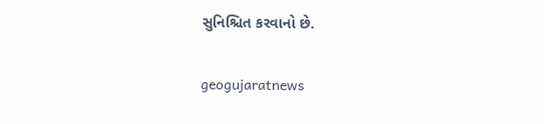સુનિશ્ચિત કરવાનો છે.

geogujaratnews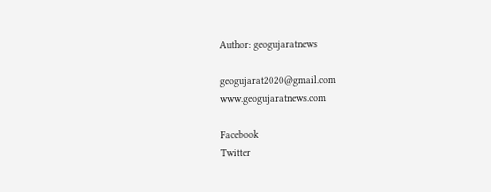Author: geogujaratnews

geogujarat2020@gmail.com www.geogujaratnews.com

Facebook
Twitter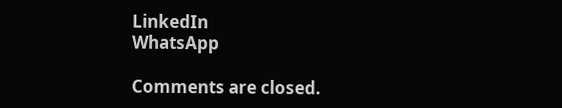LinkedIn
WhatsApp

Comments are closed.